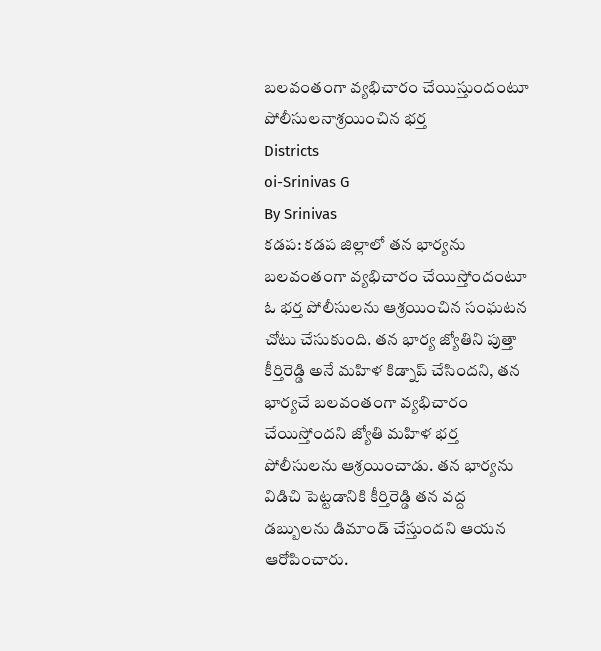బలవంతంగా వ్యభిచారం చేయిస్తుందంటూ పోలీసులనాశ్రయించిన భర్త
Districts
oi-Srinivas G
By Srinivas
కడప: కడప జిల్లాలో తన భార్యను బలవంతంగా వ్యభిచారం చేయిస్తోందంటూ ఓ భర్త పోలీసులను ఆశ్రయించిన సంఘటన చోటు చేసుకుంది. తన భార్య జ్యోతిని పుత్తా కీర్తిరెడ్డి అనే మహిళ కిడ్నాప్ చేసిందని, తన భార్యచే బలవంతంగా వ్యభిచారం చేయిస్తోందని జ్యోతి మహిళ భర్త పోలీసులను ఆశ్రయించాడు. తన భార్యను విడిచి పెట్టడానికి కీర్తిరెడ్డి తన వద్ద డబ్బులను డిమాండ్ చేస్తుందని ఆయన ఆరోపించారు.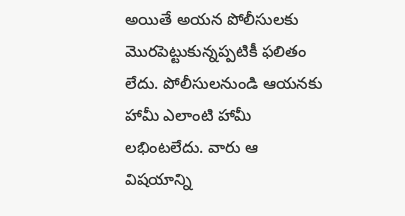అయితే అయన పోలీసులకు మొరపెట్టుకున్నప్పటికీ ఫలితం లేదు. పోలీసులనుండి ఆయనకు హామీ ఎలాంటి హామీ లభింటలేదు. వారు ఆ విషయాన్ని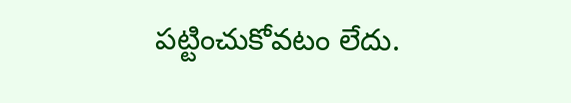పట్టించుకోవటం లేదు.